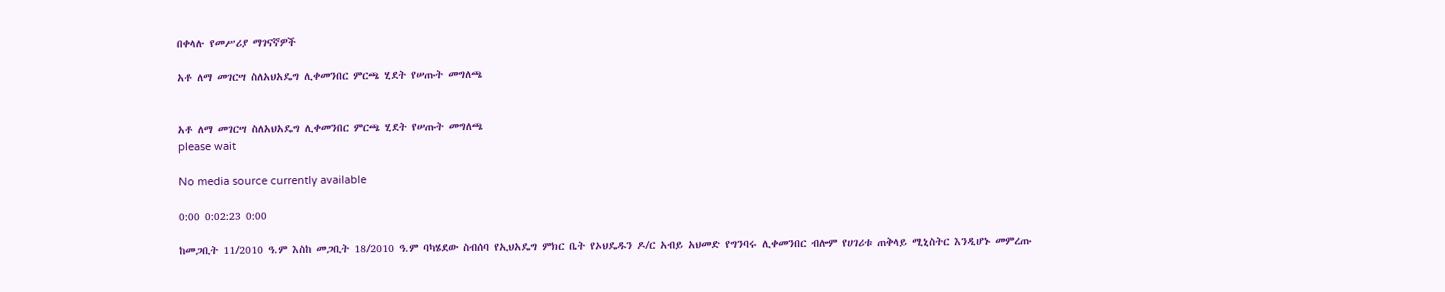በቀላሉ የመሥሪያ ማገናኛዎች

አቶ ለማ መገርሣ ስለአህአዴግ ሊቀመንበር ምርጫ ሂደት የሠጡት መግለጫ


አቶ ለማ መገርሣ ስለአህአዴግ ሊቀመንበር ምርጫ ሂደት የሠጡት መግለጫ
please wait

No media source currently available

0:00 0:02:23 0:00

ከመጋቢት 11/2010 ዓ.ም እስከ መጋቢት 18/2010 ዓ.ም ባካሄደው ስብሰባ የኢህአዴግ ምክር ቤት የኦህዴዱን ዶ/ር አብይ አህመድ የግንባሩ ሊቀመንበር ብሎም የሀገሪቱ ጠቅላይ ሚኒስትር እንዲሆኑ መምረጡ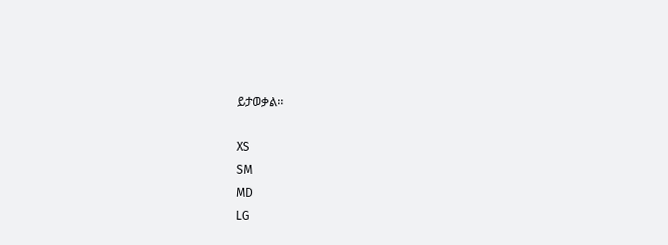ይታወቃል፡፡

XS
SM
MD
LG